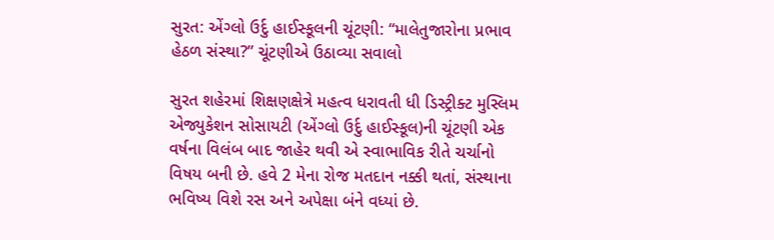સુરત: એંગ્લો ઉર્દુ હાઈસ્કૂલની ચૂંટણી: “માલેતુજારોના પ્રભાવ હેઠળ સંસ્થા?” ચૂંટણીએ ઉઠાવ્યા સવાલો

સુરત શહેરમાં શિક્ષણક્ષેત્રે મહત્વ ધરાવતી ધી ડિસ્ટ્રીક્ટ મુસ્લિમ એજ્યુકેશન સોસાયટી (એંગ્લો ઉર્દુ હાઈસ્કૂલ)ની ચૂંટણી એક વર્ષના વિલંબ બાદ જાહેર થવી એ સ્વાભાવિક રીતે ચર્ચાનો વિષય બની છે. હવે 2 મેના રોજ મતદાન નક્કી થતાં, સંસ્થાના ભવિષ્ય વિશે રસ અને અપેક્ષા બંને વધ્યાં છે.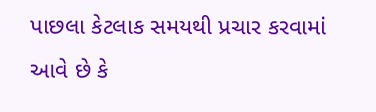પાછલા કેટલાક સમયથી પ્રચાર કરવામાં આવે છે કે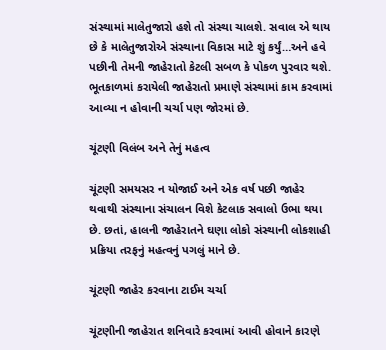સંસ્થામાં માલેતુજારો હશે તો સંસ્થા ચાલશે. સવાલ એ થાય છે કે માલેતુજારોએ સંસ્થાના વિકાસ માટે શું કર્યું…અને હવે પછીની તેમની જાહેરાતો કેટલી સબળ કે પોકળ પુરવાર થશે. ભૂતકાળમાં કરાયેલી જાહેરાતો પ્રમાણે સંસ્થામાં કામ કરવામાં આવ્યા ન હોવાની ચર્ચા પણ જોરમાં છે.

ચૂંટણી વિલંબ અને તેનું મહત્વ

ચૂંટણી સમયસર ન યોજાઈ અને એક વર્ષ પછી જાહેર થવાથી સંસ્થાના સંચાલન વિશે કેટલાક સવાલો ઉભા થયા છે. છતાં, હાલની જાહેરાતને ઘણા લોકો સંસ્થાની લોકશાહી પ્રક્રિયા તરફનું મહત્વનું પગલું માને છે.

ચૂંટણી જાહેર કરવાના ટાઈમ ચર્ચા

ચૂંટણીની જાહેરાત શનિવારે કરવામાં આવી હોવાને કારણે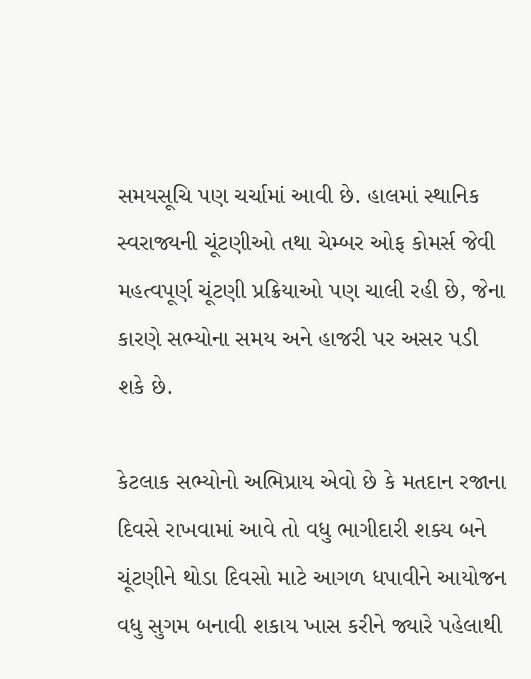સમયસૂચિ પણ ચર્ચામાં આવી છે. હાલમાં સ્થાનિક સ્વરાજ્યની ચૂંટણીઓ તથા ચેમ્બર ઓફ કોમર્સ જેવી મહત્વપૂર્ણ ચૂંટણી પ્રક્રિયાઓ પણ ચાલી રહી છે, જેના કારણે સભ્યોના સમય અને હાજરી પર અસર પડી શકે છે.

કેટલાક સભ્યોનો અભિપ્રાય એવો છે કે મતદાન રજાના દિવસે રાખવામાં આવે તો વધુ ભાગીદારી શક્ય બને ચૂંટણીને થોડા દિવસો માટે આગળ ધપાવીને આયોજન વધુ સુગમ બનાવી શકાય ખાસ કરીને જ્યારે પહેલાથી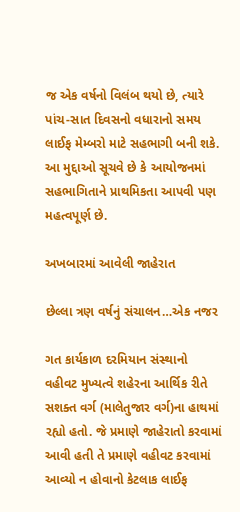જ એક વર્ષનો વિલંબ થયો છે, ત્યારે પાંચ-સાત દિવસનો વધારાનો સમય લાઈફ મેમ્બરો માટે સહભાગી બની શકે. આ મુદ્દાઓ સૂચવે છે કે આયોજનમાં સહભાગિતાને પ્રાથમિકતા આપવી પણ મહત્વપૂર્ણ છે.

અખબારમાં આવેલી જાહેરાત

છેલ્લા ત્રણ વર્ષનું સંચાલન…એક નજર

ગત કાર્યકાળ દરમિયાન સંસ્થાનો વહીવટ મુખ્યત્વે શહેરના આર્થિક રીતે સશક્ત વર્ગ (માલેતુજાર વર્ગ)ના હાથમાં રહ્યો હતો. જે પ્રમાણે જાહેરાતો કરવામાં આવી હતી તે પ્રમાણે વહીવટ કરવામાં આવ્યો ન હોવાનો કેટલાક લાઈફ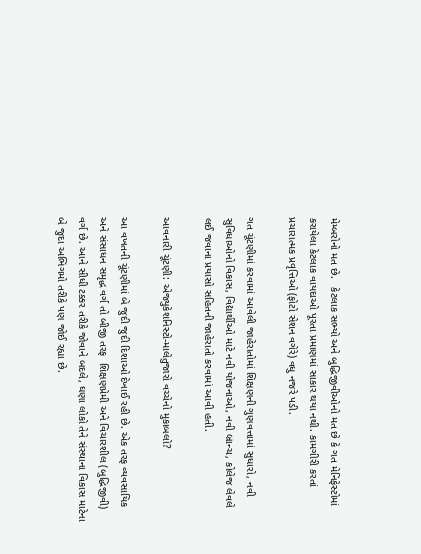મેમ્બરોનો મત છે.   કેટલાક સભ્યો અને બુદ્ધિજીવીઓનો મત છે કે ગત મેનિફેસ્ટોમાં કરાયેલા કેટલાક વાયદાઓ પૂરતા પ્રમાણમાં સાકાર થયા નથી. કામગીરી કરતાં પ્રચારાત્મક પ્રવૃત્તિઓ (ફોટો સેશન વગેરે) વધુ નજરે પડી.

ગત ચૂંટણીમાં કરવામાં આવેલી જાહેરાતોમાં શિક્ષણની ગુણવત્તામાં સુધારો, નવી સુવિધાઓનો વિકાસ, વિદ્યાર્થીઓ માટે નવી યોજનાઓ, નવી બ્રાન્ચ, કોલેજ લેવલે લઈ જવાના પ્રયાસો સહિતની જાહેરાતો કરવામાં આવી હતી.

આવનારી ચૂંટણી: એજ્યુકેશનિસ્ટો-માલેતુજારો વચ્ચેનો મુકાબલો?

આ વખતની ચૂંટણીમાં બે જુદી જુદી દિશાઓ દેખાઈ રહી છે. એક તરફ વ્યવસાયિક અને સંસાધન સમૃદ્ધ વર્ગ તો બીજી તરફ  શિક્ષણપ્રેમી અને વિચારશીલ (બુદ્ધિજીવી) વર્ગ છે. આને સીધી ટક્કર તરીકે જોવાને બદલે, ઘણા લોકો તેને સંસ્થાના વિકાસ માટેના બે જુદા અભિગમો તરીકે પણ જોઈ રહ્યા છે.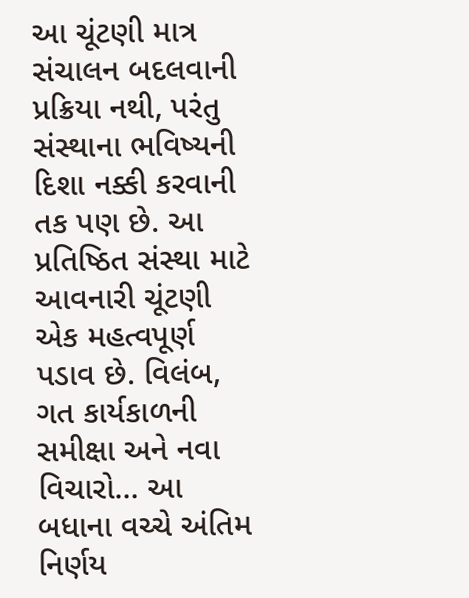આ ચૂંટણી માત્ર સંચાલન બદલવાની પ્રક્રિયા નથી, પરંતુ સંસ્થાના ભવિષ્યની દિશા નક્કી કરવાની તક પણ છે. આ પ્રતિષ્ઠિત સંસ્થા માટે આવનારી ચૂંટણી એક મહત્વપૂર્ણ પડાવ છે. વિલંબ, ગત કાર્યકાળની સમીક્ષા અને નવા વિચારો… આ બધાના વચ્ચે અંતિમ નિર્ણય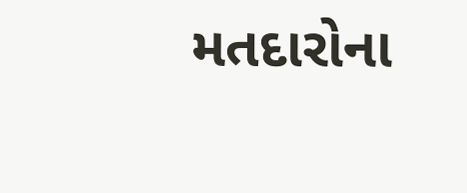મતદારોના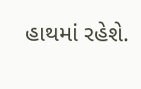હાથમાં રહેશે.